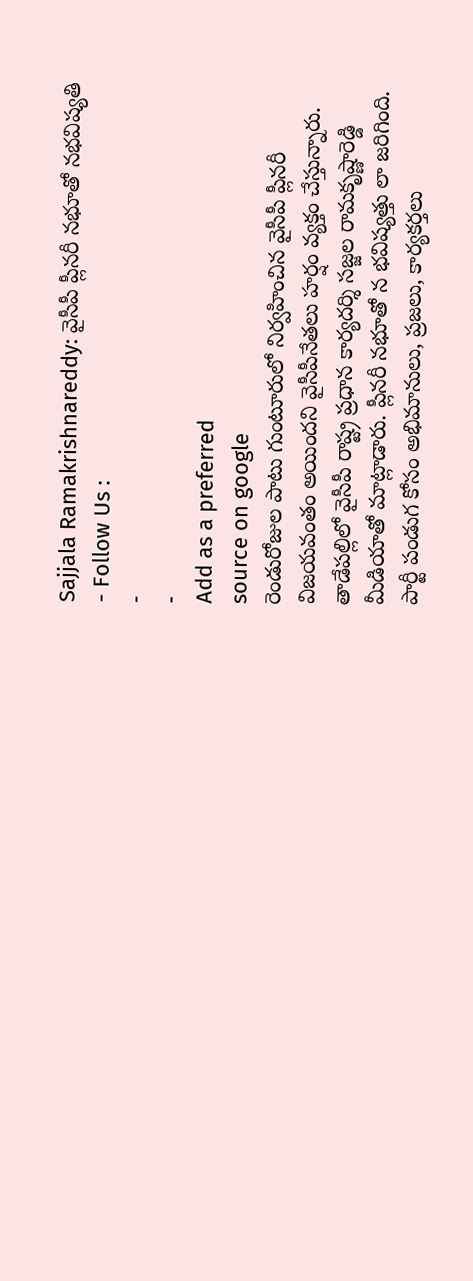Sajjala Ramakrishnareddy: వైసీపీ ప్లీనరీ నభూతో నభవిష్యతి
- Follow Us :
-
-
Add as a preferred
source on google
రెండురోజుల పాటు గుంటూరులో నిర్వహించిన వైసీపీ ప్లీనరీ విజయవంతం అయిందని వైసీపీనేతలు హర్షం వ్యక్తం చేస్తున్నారు. తాడేపల్లిలో వైసీపీ రాష్ట్ర ప్రధాన కార్యదర్శి సజ్జల రామకృష్ణారెడ్డి మీడియాతో మాట్లాడారు. ప్లీనరీ నభూతో న భవిష్యత్తు లా జరిగింది. పార్టీ పండుగ కోసం అభిమానులు, ప్రజలు, కార్యకర్తలు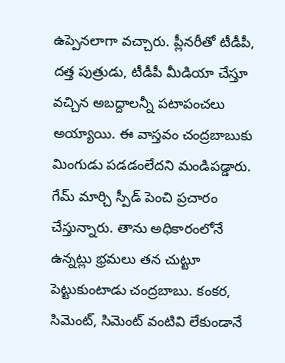ఉప్పెనలాగా వచ్చారు. ప్లీనరీతో టీడీపీ, దత్త పుత్రుడు, టీడీపీ మీడియా చేస్తూ వచ్చిన అబద్దాలన్నీ పటాపంచలు అయ్యాయి. ఈ వాస్తవం చంద్రబాబుకు మింగుడు పడడంలేదని మండిపడ్డారు.
గేమ్ మార్చి స్పీడ్ పెంచి ప్రచారం చేస్తున్నారు. తాను అధికారంలోనే ఉన్నట్లు భ్రమలు తన చుట్టూ పెట్టుకుంటాడు చంద్రబాబు. కంకర, సిమెంట్, సిమెంట్ వంటివి లేకుండానే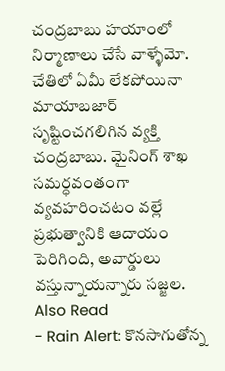చంద్రబాబు హయాంలో నిర్మాణాలు చేసే వాళ్ళేమో. చేతిలో ఏమీ లేకపోయినా మాయాబజార్ సృష్టించగలిగిన వ్యక్తి చంద్రబాబు. మైనింగ్ శాఖ సమర్ధవంతంగా వ్యవహరించటం వల్లే ప్రభుత్వానికి ఆదాయం పెరిగింది, అవార్డులు వస్తున్నాయన్నారు సజ్జల.
Also Read
- Rain Alert: కొనసాగుతోన్న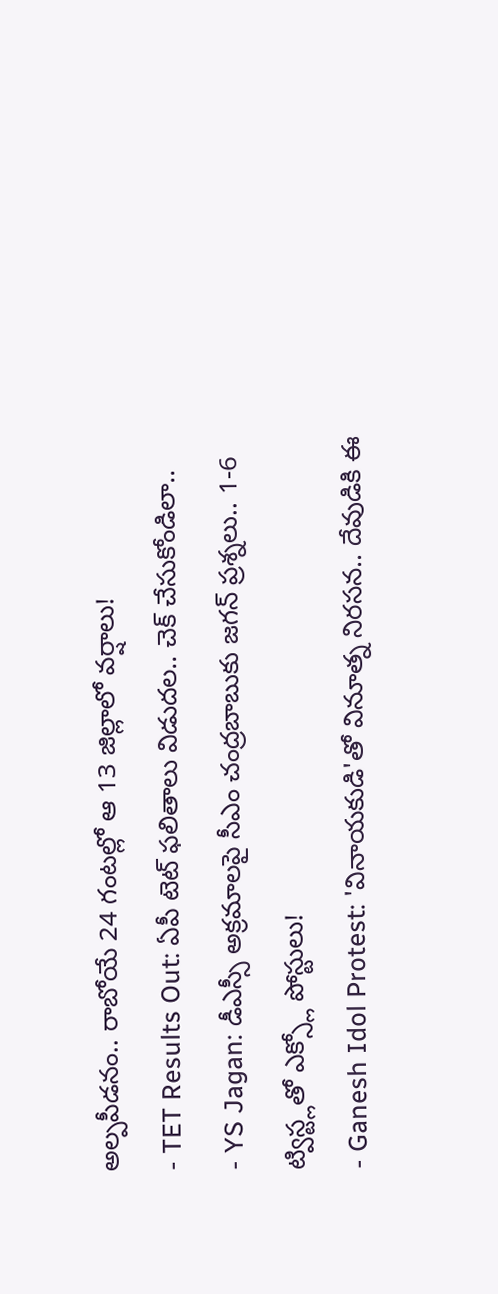అల్పపీడనం.. రాబోయే 24 గంటల్లో ఆ 13 జిల్లాలో వర్షాలు!
- TET Results Out: ఏపీ టెట్ ఫలితాలు విడుదల.. చెక్ చేసుకోండిలా..
- YS Jagan: డీఎస్సీ అక్రమాలపై సీఎం చంద్రబాబుకు జగన్ ప్రశ్నలు.. 1-6 ట్విస్ట్లతో ఎక్స్లో పోస్టులు!
- Ganesh Idol Protest: 'వినాయకుడి'తో వినూత్న నిరసన.. దేవుడికి ఈ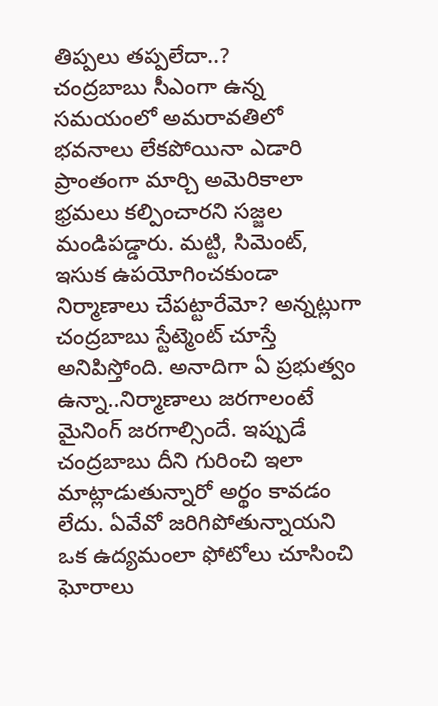తిప్పలు తప్పలేదా..?
చంద్రబాబు సీఎంగా ఉన్న సమయంలో అమరావతిలో భవనాలు లేకపోయినా ఎడారి ప్రాంతంగా మార్చి అమెరికాలా భ్రమలు కల్పించారని సజ్జల మండిపడ్డారు. మట్టి, సిమెంట్, ఇసుక ఉపయోగించకుండా నిర్మాణాలు చేపట్టారేమో? అన్నట్లుగా చంద్రబాబు స్టేట్మెంట్ చూస్తే అనిపిస్తోంది. అనాదిగా ఏ ప్రభుత్వం ఉన్నా..నిర్మాణాలు జరగాలంటే మైనింగ్ జరగాల్సిందే. ఇప్పుడే చంద్రబాబు దీని గురించి ఇలా మాట్లాడుతున్నారో అర్థం కావడం లేదు. ఏవేవో జరిగిపోతున్నాయని ఒక ఉద్యమంలా ఫోటోలు చూసించి ఘోరాలు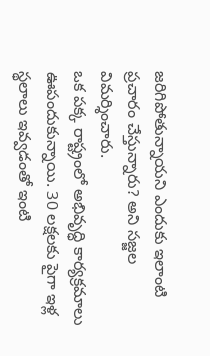జరిగిపోతున్నాయని ఎందుకు ఇలాంటి ప్రచారం చేస్తున్నారు? అని సజ్జల విమర్శించారు.
ఒక పక్క రాష్ట్రంలో అభివృద్ధి కార్యక్రమాలు ఊపందుకున్నాయి. 30 లక్షలకు పైగా ఇళ్ల స్థలాలు ఇవ్వడంతో ఇంటి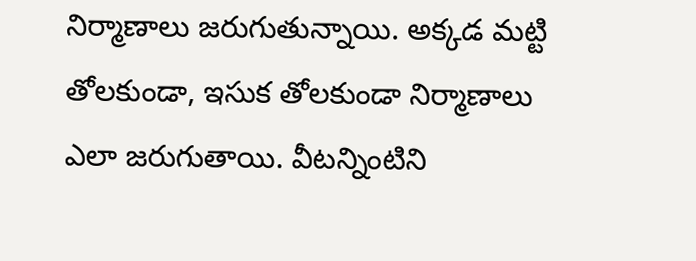నిర్మాణాలు జరుగుతున్నాయి. అక్కడ మట్టి తోలకుండా, ఇసుక తోలకుండా నిర్మాణాలు ఎలా జరుగుతాయి. వీటన్నింటిని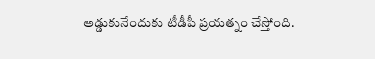అడ్డుకునేందుకు టీడీపీ ప్రయత్నం చేస్తోంది.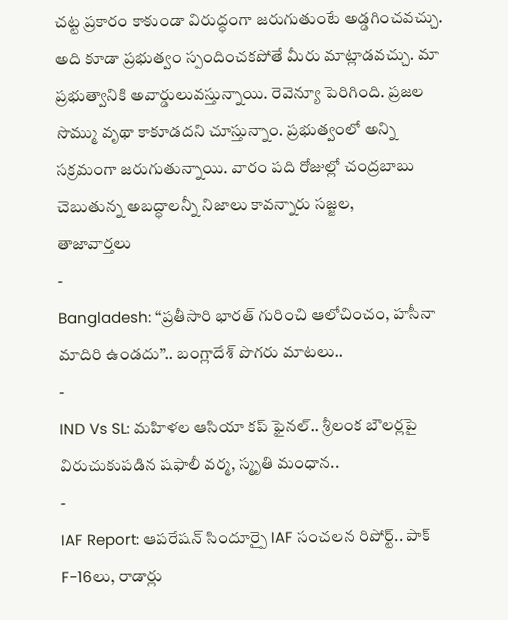చట్ట ప్రకారం కాకుండా విరుద్ధంగా జరుగుతుంటే అడ్డగించవచ్చు. అది కూడా ప్రభుత్వం స్పందించకపోతే మీరు మాట్లాడవచ్చు. మా ప్రభుత్వానికి అవార్డులువస్తున్నాయి. రెవెన్యూ పెరిగింది. ప్రజల సొమ్ము వృథా కాకూడదని చూస్తున్నాం. ప్రభుత్వంలో అన్ని సక్రమంగా జరుగుతున్నాయి. వారం పది రోజుల్లో చంద్రబాబు చెబుతున్న అబద్ధాలన్నీ నిజాలు కావన్నారు సజ్జల,
తాజావార్తలు
-
Bangladesh: ‘‘ప్రతీసారి భారత్ గురించి ఆలోచించం, హసీనా మాదిరి ఉండదు’’.. బంగ్లాదేశ్ పొగరు మాటలు..
-
IND Vs SL: మహిళల ఆసియా కప్ ఫైనల్.. శ్రీలంక బౌలర్లపై విరుచుకుపడిన షఫాలీ వర్మ, స్మృతి మంధాన..
-
IAF Report: ఆపరేషన్ సిందూర్పై IAF సంచలన రిపోర్ట్.. పాక్ F-16లు, రాడార్లు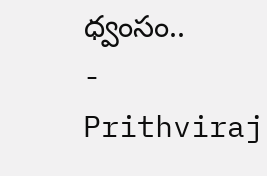ధ్వంసం..
-
Prithviraj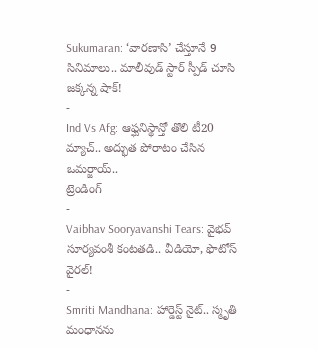Sukumaran: ‘వారణాసి’ చేస్తూనే 9 సినిమాలు.. మాలీవుడ్ స్టార్ స్పీడ్ చూసి జక్కన్న షాక్!
-
Ind Vs Afg: ఆఫ్ఘనిస్థాన్తో తొలి టీ20 మ్యాచ్.. అద్భుత పోరాటం చేసిన ఒమర్జాయ్..
ట్రెండింగ్
-
Vaibhav Sooryavanshi Tears: వైభవ్ సూర్యవంశీ కంటతడి.. వీడియో, ఫొటోస్ వైరల్!
-
Smriti Mandhana: హార్డెస్ట్ నైట్.. స్మృతి మంధానను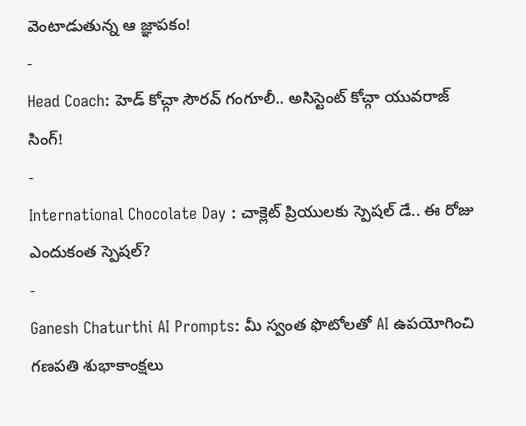వెంటాడుతున్న ఆ జ్ఞాపకం!
-
Head Coach: హెడ్ కోచ్గా సౌరవ్ గంగూలీ.. అసిస్టెంట్ కోచ్గా యువరాజ్ సింగ్!
-
International Chocolate Day : చాక్లెట్ ప్రియులకు స్పెషల్ డే.. ఈ రోజు ఎందుకంత స్పెషల్?
-
Ganesh Chaturthi AI Prompts: మీ స్వంత ఫొటోలతో AI ఉపయోగించి గణపతి శుభాకాంక్షలు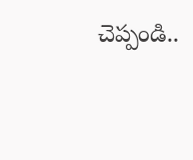చెప్పండి..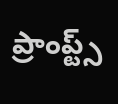ప్రాంప్ట్స్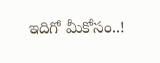ఇదిగో మీకోసం..!